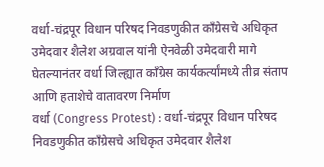वर्धा-चंद्रपूर विधान परिषद निवडणुकीत काँग्रेसचे अधिकृत उमेदवार शैलेश अग्रवाल यांनी ऐनवेळी उमेदवारी मागे घेतल्यानंतर वर्धा जिल्ह्यात काँग्रेस कार्यकर्त्यांमध्ये तीव्र संताप आणि हताशेचे वातावरण निर्माण
वर्धा (Congress Protest) : वर्धा-चंद्रपूर विधान परिषद निवडणुकीत काँग्रेसचे अधिकृत उमेदवार शैलेश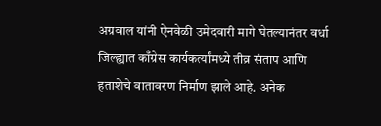अग्रवाल यांनी ऐनवेळी उमेदवारी मागे घेतल्यानंतर वर्धा जिल्ह्यात काँग्रेस कार्यकर्त्यांमध्ये तीव्र संताप आणि हताशेचे वातावरण निर्माण झाले आहे. अनेक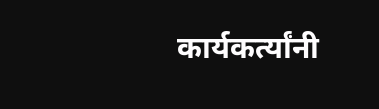कार्यकर्त्यांनी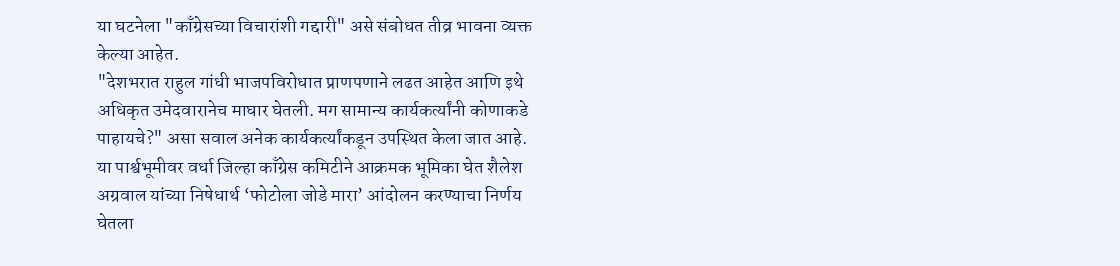या घटनेला "काँग्रेसच्या विचारांशी गद्दारी" असे संबोधत तीव्र भावना व्यक्त केल्या आहेत.
"देशभरात राहुल गांधी भाजपविरोधात प्राणपणाने लढत आहेत आणि इथे अधिकृत उमेदवारानेच माघार घेतली. मग सामान्य कार्यकर्त्यांनी कोणाकडे पाहायचे?" असा सवाल अनेक कार्यकर्त्यांकडून उपस्थित केला जात आहे.
या पार्श्वभूमीवर वर्धा जिल्हा काँग्रेस कमिटीने आक्रमक भूमिका घेत शैलेश अग्रवाल यांच्या निषेधार्थ ‘फोटोला जोडे मारा’ आंदोलन करण्याचा निर्णय घेतला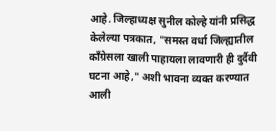आहे. जिल्हाध्यक्ष सुनील कोल्हे यांनी प्रसिद्ध केलेल्या पत्रकात, "समस्त वर्धा जिल्ह्यातील काँग्रेसला खाली पाहायला लावणारी ही दुर्दैवी घटना आहे," अशी भावना व्यक्त करण्यात आली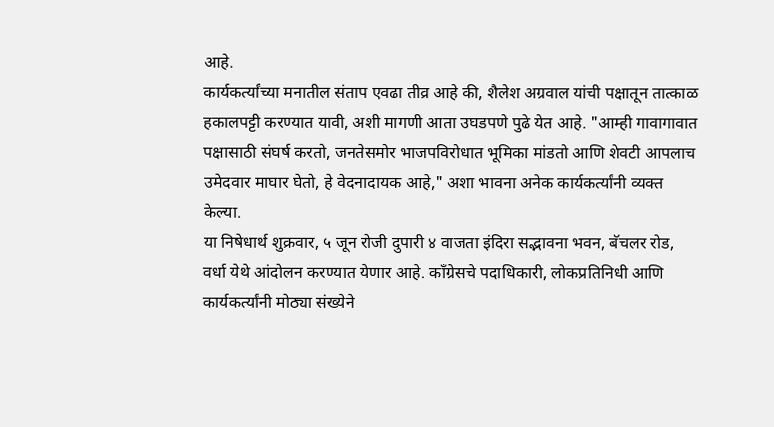आहे.
कार्यकर्त्यांच्या मनातील संताप एवढा तीव्र आहे की, शैलेश अग्रवाल यांची पक्षातून तात्काळ हकालपट्टी करण्यात यावी, अशी मागणी आता उघडपणे पुढे येत आहे. "आम्ही गावागावात पक्षासाठी संघर्ष करतो, जनतेसमोर भाजपविरोधात भूमिका मांडतो आणि शेवटी आपलाच उमेदवार माघार घेतो, हे वेदनादायक आहे," अशा भावना अनेक कार्यकर्त्यांनी व्यक्त केल्या.
या निषेधार्थ शुक्रवार, ५ जून रोजी दुपारी ४ वाजता इंदिरा सद्भावना भवन, बॅचलर रोड, वर्धा येथे आंदोलन करण्यात येणार आहे. काँग्रेसचे पदाधिकारी, लोकप्रतिनिधी आणि कार्यकर्त्यांनी मोठ्या संख्येने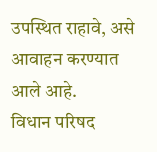उपस्थित राहावे, असे आवाहन करण्यात आले आहे.
विधान परिषद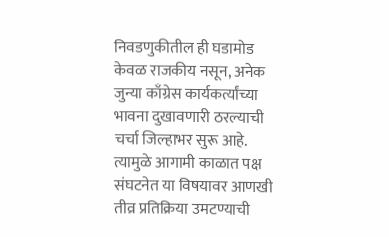निवडणुकीतील ही घडामोड केवळ राजकीय नसून, अनेक जुन्या काँग्रेस कार्यकर्त्यांच्या भावना दुखावणारी ठरल्याची चर्चा जिल्हाभर सुरू आहे. त्यामुळे आगामी काळात पक्ष संघटनेत या विषयावर आणखी तीव्र प्रतिक्रिया उमटण्याची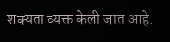शक्यता व्यक्त केली जात आहे.